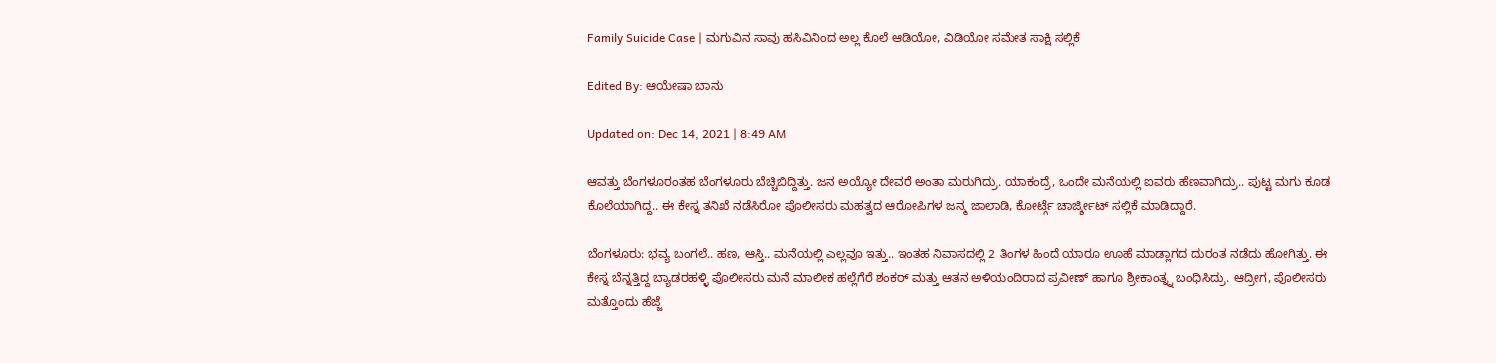Family Suicide Case | ಮಗುವಿನ ಸಾವು ಹಸಿವಿನಿಂದ ಅಲ್ಲ ಕೊಲೆ ಆಡಿಯೋ, ವಿಡಿಯೋ ಸಮೇತ ಸಾಕ್ಷಿ ಸಲ್ಲಿಕೆ

Edited By: ಆಯೇಷಾ ಬಾನು

Updated on: Dec 14, 2021 | 8:49 AM

ಆವತ್ತು ಬೆಂಗಳೂರಂತಹ ಬೆಂಗಳೂರು ಬೆಚ್ಚಿಬಿದ್ದಿತ್ತು. ಜನ ಅಯ್ಯೋ ದೇವರೆ ಅಂತಾ ಮರುಗಿದ್ರು. ಯಾಕಂದ್ರೆ, ಒಂದೇ ಮನೆಯಲ್ಲಿ ಐವರು ಹೆಣವಾಗಿದ್ರು.. ಪುಟ್ಟ ಮಗು ಕೂಡ ಕೊಲೆಯಾಗಿದ್ದ.. ಈ ಕೇಸ್ನ ತನಿಖೆ ನಡೆಸಿರೋ ಪೊಲೀಸರು ಮಹತ್ವದ ಆರೋಪಿಗಳ ಜನ್ಮ ಜಾಲಾಡಿ, ಕೋರ್ಟ್ಗೆ ಚಾರ್ಜ್ಶೀಟ್ ಸಲ್ಲಿಕೆ ಮಾಡಿದ್ದಾರೆ.

ಬೆಂಗಳೂರು: ಭವ್ಯ ಬಂಗಲೆ.. ಹಣ, ಆಸ್ತಿ.. ಮನೆಯಲ್ಲಿ ಎಲ್ಲವೂ ಇತ್ತು.. ಇಂತಹ ನಿವಾಸದಲ್ಲಿ 2 ತಿಂಗಳ ಹಿಂದೆ ಯಾರೂ ಊಹೆ ಮಾಡ್ಲಾಗದ ದುರಂತ ನಡೆದು ಹೋಗಿತ್ತು. ಈ ಕೇಸ್ನ ಬೆನ್ನತ್ತಿದ್ದ ಬ್ಯಾಡರಹಳ್ಳಿ ಪೊಲೀಸರು ಮನೆ ಮಾಲೀಕ ಹಲ್ಲೆಗೆರೆ ಶಂಕರ್ ಮತ್ತು ಆತನ ಅಳಿಯಂದಿರಾದ ಪ್ರವೀಣ್ ಹಾಗೂ ಶ್ರೀಕಾಂತ್ನ್ನ ಬಂಧಿಸಿದ್ರು. ಆದ್ರೀಗ, ಪೊಲೀಸರು ಮತ್ತೊಂದು ಹೆಜ್ಜೆ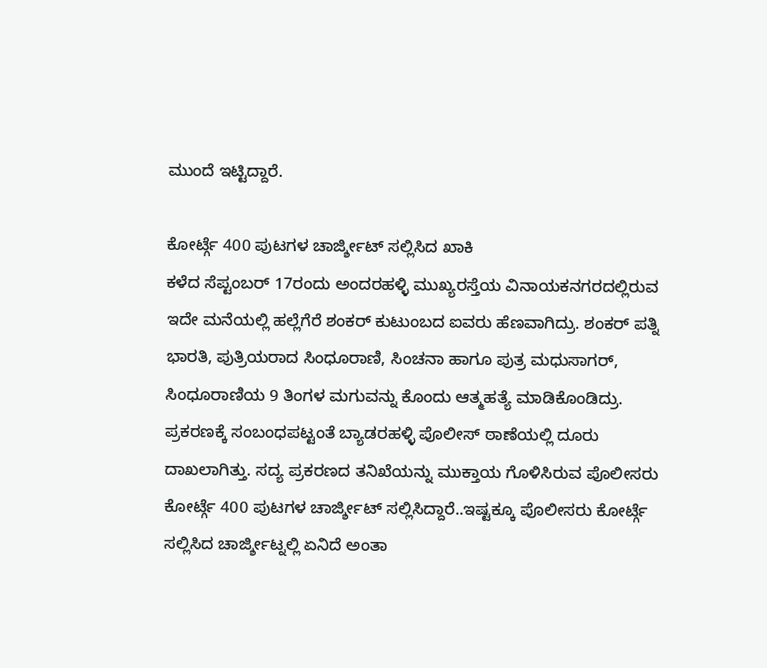ಮುಂದೆ ಇಟ್ಟಿದ್ದಾರೆ.

ಕೋರ್ಟ್ಗೆ 400 ಪುಟಗಳ ಚಾರ್ಜ್ಶೀಟ್ ಸಲ್ಲಿಸಿದ ಖಾಕಿ
ಕಳೆದ ಸೆಪ್ಟಂಬರ್ 17ರಂದು ಅಂದರಹಳ್ಳಿ ಮುಖ್ಯರಸ್ತೆಯ ವಿನಾಯಕನಗರದಲ್ಲಿರುವ ಇದೇ ಮನೆಯಲ್ಲಿ ಹಲ್ಲೆಗೆರೆ ಶಂಕರ್ ಕುಟುಂಬದ ಐವರು ಹೆಣವಾಗಿದ್ರು. ಶಂಕರ್ ಪತ್ನಿ ಭಾರತಿ, ಪುತ್ರಿಯರಾದ ಸಿಂಧೂರಾಣಿ, ಸಿಂಚನಾ ಹಾಗೂ ಪುತ್ರ ಮಧುಸಾಗರ್, ಸಿಂಧೂರಾಣಿಯ 9 ತಿಂಗಳ ಮಗುವನ್ನು ಕೊಂದು ಆತ್ಮಹತ್ಯೆ ಮಾಡಿಕೊಂಡಿದ್ರು. ಪ್ರಕರಣಕ್ಕೆ ಸಂಬಂಧಪಟ್ಟಂತೆ ಬ್ಯಾಡರಹಳ್ಳಿ ಪೊಲೀಸ್ ಠಾಣೆಯಲ್ಲಿ ದೂರು ದಾಖಲಾಗಿತ್ತು. ಸದ್ಯ ಪ್ರಕರಣದ ತನಿಖೆಯನ್ನು ಮುಕ್ತಾಯ ಗೊಳಿಸಿರುವ ಪೊಲೀಸರು ಕೋರ್ಟ್ಗೆ 400 ಪುಟಗಳ ಚಾರ್ಜ್ಶೀಟ್ ಸಲ್ಲಿಸಿದ್ದಾರೆ..ಇಷ್ಟಕ್ಕೂ ಪೊಲೀಸರು ಕೋರ್ಟ್ಗೆ ಸಲ್ಲಿಸಿದ ಚಾರ್ಜ್ಶೀಟ್ನಲ್ಲಿ ಏನಿದೆ ಅಂತಾ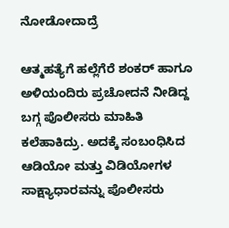ನೋಡೋದಾದ್ರೆ

ಆತ್ಮಹತ್ಯೆಗೆ ಹಲ್ಲೆಗೆರೆ ಶಂಕರ್ ಹಾಗೂ ಅಳಿಯಂದಿರು ಪ್ರಚೋದನೆ ನೀಡಿದ್ದ ಬಗ್ಗ ಪೊಲೀಸರು ಮಾಹಿತಿ ಕಲೆಹಾಕಿದ್ರು. ಅದಕ್ಕೆ ಸಂಬಂಧಿಸಿದ ಆಡಿಯೋ ಮತ್ತು ವಿಡಿಯೋಗಳ ಸಾಕ್ಷ್ಯಾಧಾರವನ್ನು ಪೊಲೀಸರು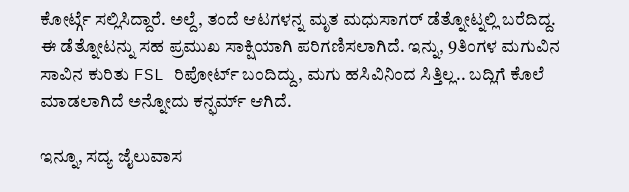ಕೋರ್ಟ್ಗೆ ಸಲ್ಲಿಸಿದ್ದಾರೆ. ಅಲ್ದೆ, ತಂದೆ ಆಟಗಳನ್ನ ಮೃತ ಮಧುಸಾಗರ್ ಡೆತ್ನೋಟ್ನಲ್ಲಿ ಬರೆದಿದ್ದ. ಈ ಡೆತ್ನೋಟನ್ನು ಸಹ ಪ್ರಮುಖ ಸಾಕ್ಷಿಯಾಗಿ ಪರಿಗಣಿಸಲಾಗಿದೆ. ಇನ್ನು, 9ತಿಂಗಳ ಮಗುವಿನ ಸಾವಿನ ಕುರಿತು FSL ರಿಪೋರ್ಟ್ ಬಂದಿದ್ದು, ಮಗು ಹಸಿವಿನಿಂದ ಸಿತ್ತಿಲ್ಲ.. ಬದ್ಲಿಗೆ ಕೊಲೆ ಮಾಡಲಾಗಿದೆ ಅನ್ನೋದು ಕನ್ಫರ್ಮ್ ಆಗಿದೆ.

ಇನ್ನೂ, ಸದ್ಯ ಜೈಲುವಾಸ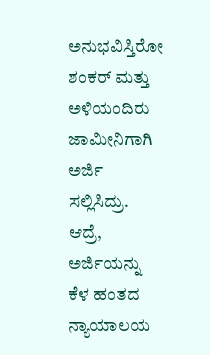ಅನುಭವಿಸ್ತಿರೋ ಶಂಕರ್ ಮತ್ತು ಅಳಿಯಂದಿರು ಜಾಮೀನಿಗಾಗಿ ಅರ್ಜಿ ಸಲ್ಲಿಸಿದ್ರು. ಆದ್ರೆ, ಅರ್ಜಿಯನ್ನು ಕೆಳ ಹಂತದ ನ್ಯಾಯಾಲಯ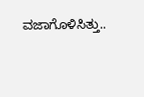ವಜಾಗೊಳಿಸಿತ್ತು..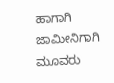ಹಾಗಾಗಿ ಜಾಮೀನಿಗಾಗಿ ಮೂವರು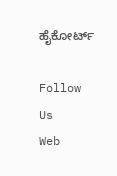ಹೈಕೋರ್ಟ್

Follow Us
Web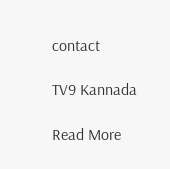contact

TV9 Kannada

Read More